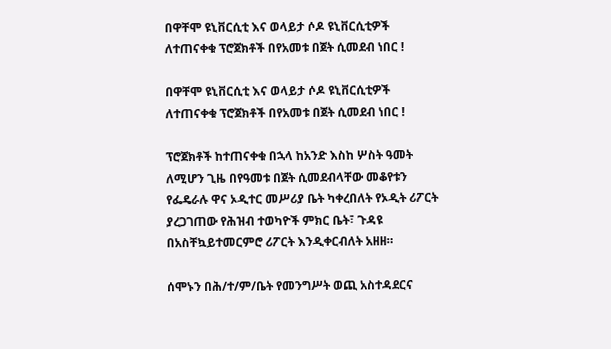በዋቸሞ ዩኒቨርሲቲ እና ወላይታ ሶዶ ዩኒቨርሲቲዎች ለተጠናቀቁ ፕሮጀክቶች በየአመቱ በጀት ሲመደብ ነበር !

በዋቸሞ ዩኒቨርሲቲ እና ወላይታ ሶዶ ዩኒቨርሲቲዎች ለተጠናቀቁ ፕሮጀክቶች በየአመቱ በጀት ሲመደብ ነበር !

ፕሮጀክቶች ከተጠናቀቁ በኋላ ከአንድ እስከ ሦስት ዓመት ለሚሆን ጊዜ በየዓመቱ በጀት ሲመደብላቸው መቆየቱን የፌዴራሉ ዋና ኦዲተር መሥሪያ ቤት ካቀረበለት የኦዲት ሪፖርት ያረጋገጠው የሕዝብ ተወካዮች ምክር ቤት፣ ጉዳዩ በአስቸኳይተመርምሮ ሪፖርት እንዲቀርብለት አዘዘ።

ሰሞኑን በሕ/ተ/ም/ቤት የመንግሥት ወጪ አስተዳደርና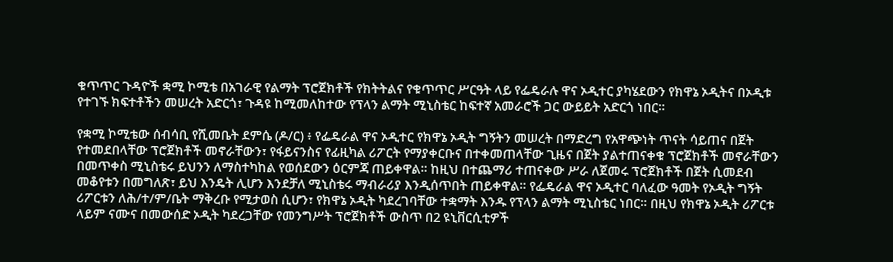ቁጥጥር ጉዳዮች ቋሚ ኮሚቴ በአገራዊ የልማት ፕሮጀክቶች የክትትልና የቁጥጥር ሥርዓት ላይ የፌዴራሉ ዋና ኦዲተር ያካሄደውን የክዋኔ ኦዲትና በኦዲቱ የተገኙ ክፍተቶችን መሠረት አድርጎ፣ ጉዳዩ ከሚመለከተው የፕላን ልማት ሚኒስቴር ከፍተኛ አመራሮች ጋር ውይይት አድርጎ ነበር።

የቋሚ ኮሚቴው ሰብሳቢ የሺመቤት ደምሴ (ዶ/ር) ፥ የፌዴራል ዋና ኦዲተር የክዋኔ ኦዲት ግኝትን መሠረት በማድረግ የአዋጭነት ጥናት ሳይጠና በጀት የተመደበላቸው ፕሮጀክቶች መኖራቸውን፣ የፋይናንስና የፊዚካል ሪፖርት የማያቀርቡና በተቀመጠላቸው ጊዜና በጀት ያልተጠናቀቁ ፕሮጀክቶች መኖራቸውን በመጥቀስ ሚኒስቴሩ ይህንን ለማስተካከል የወሰደውን ዕርምጃ ጠይቀዋል። ከዚህ በተጨማሪ ተጠናቀው ሥራ ለጀመሩ ፕሮጀክቶች በጀት ሲመደብ መቆየቱን በመግለጽ፣ ይህ እንዴት ሊሆን እንደቻለ ሚኒስቴሩ ማብራሪያ እንዲሰጥበት ጠይቀዋል። የፌዴራል ዋና ኦዲተር ባለፈው ዓመት የኦዲት ግኝት ሪፖርቱን ለሕ/ተ/ም/ቤት ማቅረቡ የሚታወስ ሲሆን፣ የክዋኔ ኦዲት ካደረገባቸው ተቋማት እንዱ የፕላን ልማት ሚኒስቴር ነበር። በዚህ የክዋኔ ኦዲት ሪፖርቱ ላይም ናሙና በመውሰድ ኦዲት ካደረጋቸው የመንግሥት ፕሮጀክቶች ውስጥ በ2 ዩኒቨርሲቲዎች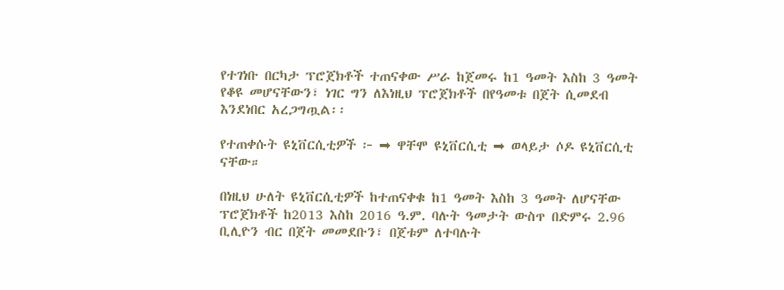የተገነቡ በርካታ ፕሮጀክቶች ተጠናቀው ሥራ ከጀመሩ ከ1 ዓመት እስከ 3 ዓመት የቆዩ መሆናቸውን፣ ነገር ግን ለእነዚህ ፕሮጀክቶች በየዓመቱ በጀት ሲመደብ እንደነበር አረጋግጧል፡፡

የተጠቀሱት ዩኒቨርሲቲዎች ፦ ➡ ዋቸሞ ዩኒቨርሲቲ ➡ ወላይታ ሶዶ ዩኒቨርሲቲ ናቸው።

በነዚህ ሁለት ዩኒቨርሲቲዎች ከተጠናቀቁ ከ1 ዓመት እስከ 3 ዓመት ለሆናቸው ፕሮጀክቶች ከ2013 እስከ 2016 ዓ.ም. ባሉት ዓመታት ውስጥ በድምሩ 2.96 ቢሊዮን ብር በጀት መመደቡን፣ በጀቱም ለተባሉት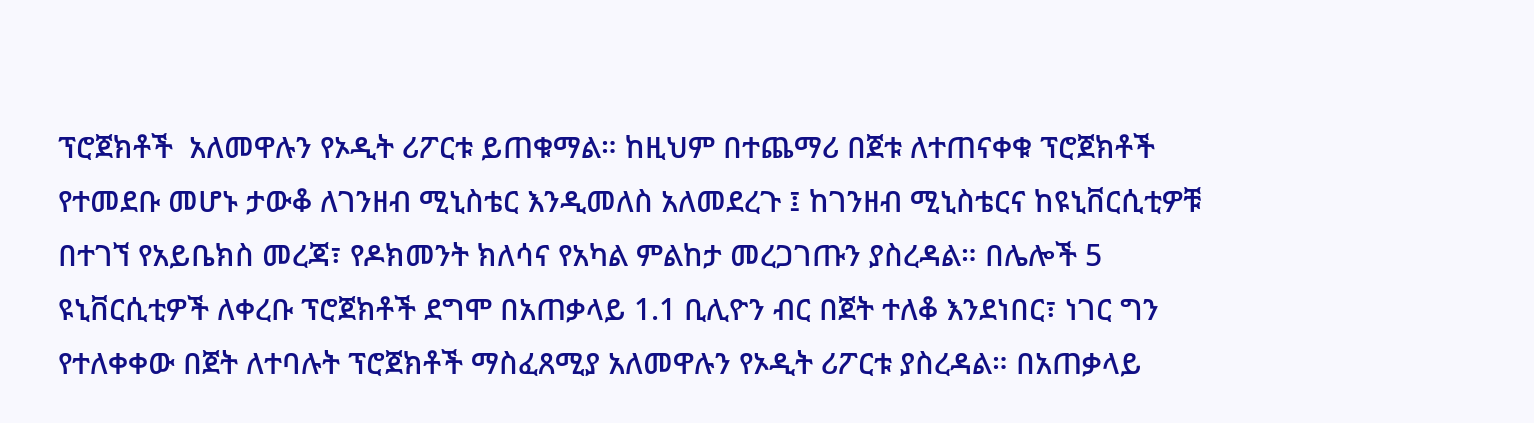ፕሮጀክቶች  አለመዋሉን የኦዲት ሪፖርቱ ይጠቁማል። ከዚህም በተጨማሪ በጀቱ ለተጠናቀቁ ፕሮጀክቶች የተመደቡ መሆኑ ታውቆ ለገንዘብ ሚኒስቴር እንዲመለስ አለመደረጉ ፤ ከገንዘብ ሚኒስቴርና ከዩኒቨርሲቲዎቹ በተገኘ የአይቤክስ መረጃ፣ የዶክመንት ክለሳና የአካል ምልከታ መረጋገጡን ያስረዳል። በሌሎች 5 ዩኒቨርሲቲዎች ለቀረቡ ፕሮጀክቶች ደግሞ በአጠቃላይ 1.1 ቢሊዮን ብር በጀት ተለቆ እንደነበር፣ ነገር ግን የተለቀቀው በጀት ለተባሉት ፕሮጀክቶች ማስፈጸሚያ አለመዋሉን የኦዲት ሪፖርቱ ያስረዳል። በአጠቃላይ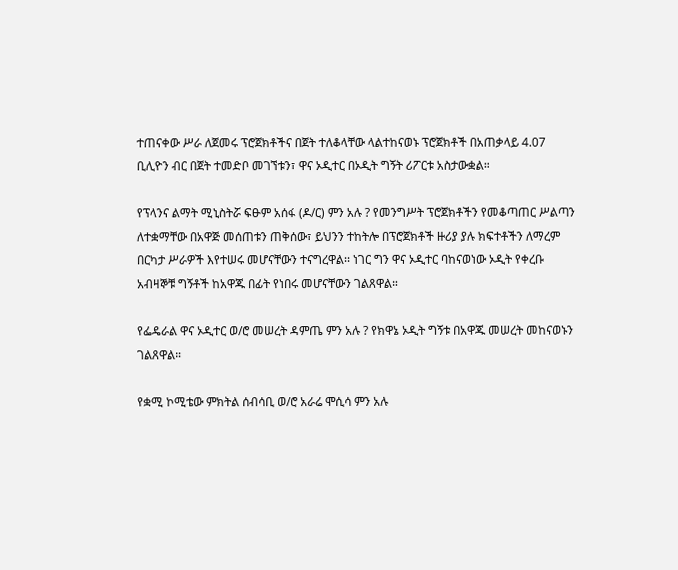ተጠናቀው ሥራ ለጀመሩ ፕሮጀክቶችና በጀት ተለቆላቸው ላልተከናወኑ ፕሮጀክቶች በአጠቃላይ 4.07 ቢሊዮን ብር በጀት ተመድቦ መገኘቱን፣ ዋና ኦዲተር በኦዲት ግኝት ሪፖርቱ አስታውቋል።

የፕላንና ልማት ሚኒስትሯ ፍፁም አሰፋ (ዶ/ር) ምን አሉ ? የመንግሥት ፕሮጀክቶችን የመቆጣጠር ሥልጣን ለተቋማቸው በአዋጅ መሰጠቱን ጠቅሰው፣ ይህንን ተከትሎ በፕሮጀክቶች ዙሪያ ያሉ ክፍተቶችን ለማረም በርካታ ሥራዎች እየተሠሩ መሆናቸውን ተናግረዋል፡፡ ነገር ግን ዋና ኦዲተር ባከናወነው ኦዲት የቀረቡ አብዛኞቹ ግኝቶች ከአዋጁ በፊት የነበሩ መሆናቸውን ገልጸዋል።

የፌዴራል ዋና ኦዲተር ወ/ሮ መሠረት ዳምጤ ምን አሉ ? የክዋኔ ኦዲት ግኝቱ በአዋጁ መሠረት መከናወኑን ገልጸዋል።

የቋሚ ኮሚቴው ምክትል ሰብሳቢ ወ/ሮ አራሬ ሞሲሳ ምን አሉ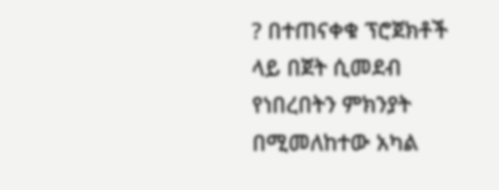? በተጠናቀቁ ፕሮጀክቶች ላይ በጀት ሲመደብ የነበረበትን ምክንያት በሚመለከተው አካል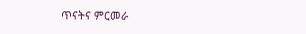ጥናትና ምርመራ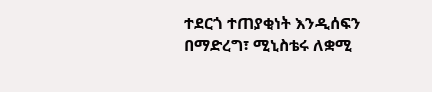ተደርጎ ተጠያቂነት እንዲሰፍን በማድረግ፣ ሚኒስቴሩ ለቋሚ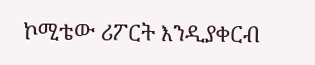ኮሚቴው ሪፖርት እንዲያቀርብ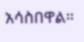አሳስበዋል።